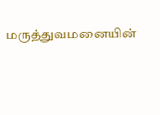மருத்துவமனையின்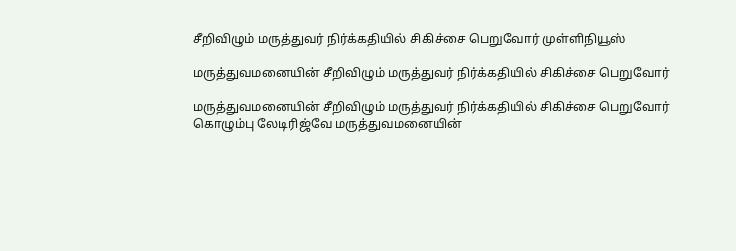சீறிவிழும் மருத்துவர் நிர்க்கதியில் சிகிச்சை பெறுவோர் முள்ளிநியூஸ்

மருத்துவமனையின் சீறிவிழும் மருத்துவர் நிர்க்கதியில் சிகிச்சை பெறுவோர்

மருத்துவமனையின் சீறிவிழும் மருத்துவர் நிர்க்கதியில் சிகிச்சை பெறுவோர்
கொழும்பு லேடிரிஜ்வே மருத்துவமனையின்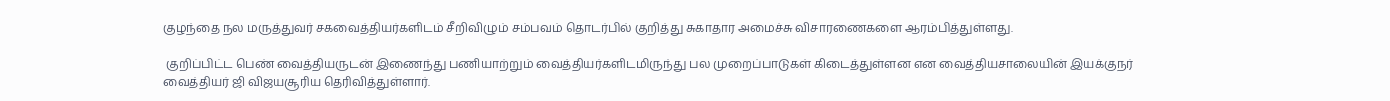குழந்தை நல மருத்துவர் சகவைத்தியர்களிடம் சீறிவிழும் சம்பவம் தொடர்பில் குறித்து சுகாதார அமைச்சு விசாரணைகளை ஆரம்பித்துள்ளது.

 குறிப்பிட்ட பெண் வைத்தியருடன் இணைந்து பணியாற்றும் வைத்தியர்களிடமிருந்து பல முறைப்பாடுகள் கிடைத்துள்ளன என வைத்தியசாலையின் இயக்குநர் வைத்தியர் ஜி விஜயசூரிய தெரிவித்துள்ளார்.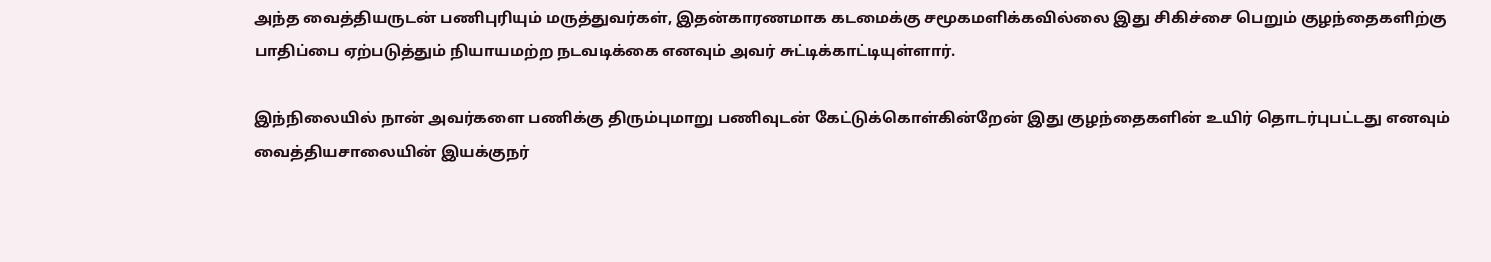அந்த வைத்தியருடன் பணிபுரியும் மருத்துவர்கள், இதன்காரணமாக கடமைக்கு சமூகமளிக்கவில்லை இது சிகிச்சை பெறும் குழந்தைகளிற்கு பாதிப்பை ஏற்படுத்தும் நியாயமற்ற நடவடிக்கை எனவும் அவர் சுட்டிக்காட்டியுள்ளார்.

இந்நிலையில் நான் அவர்களை பணிக்கு திரும்புமாறு பணிவுடன் கேட்டுக்கொள்கின்றேன் இது குழந்தைகளின் உயிர் தொடர்புபட்டது எனவும் வைத்தியசாலையின் இயக்குநர்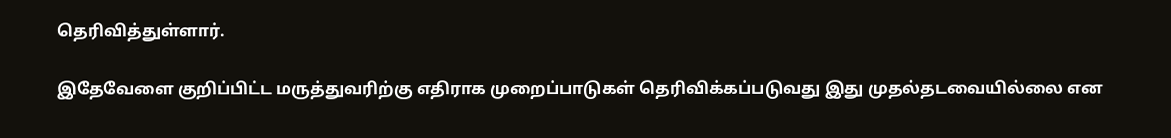தெரிவித்துள்ளார்.

இதேவேளை குறிப்பிட்ட மருத்துவரிற்கு எதிராக முறைப்பாடுகள் தெரிவிக்கப்படுவது இது முதல்தடவையில்லை என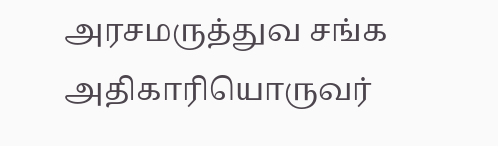அரசமருத்துவ சங்க அதிகாரியொருவர்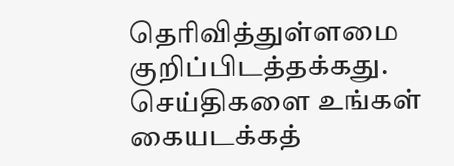தெரிவித்துள்ளமை குறிப்பிடத்தக்கது.
செய்திகளை உங்கள் கையடக்கத்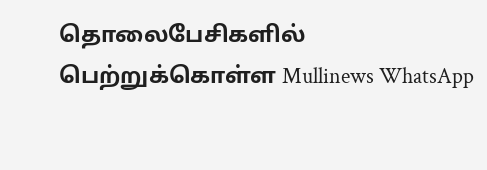தொலைபேசிகளில் பெற்றுக்கொள்ள Mullinews WhatsApp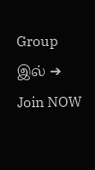Group இல் ➔ Join NOW